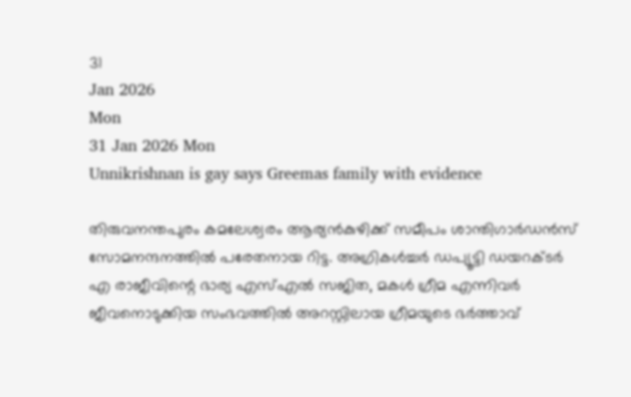31
Jan 2026
Mon
31 Jan 2026 Mon
Unnikrishnan is gay says Greemas family with evidence

തിരുവനന്തപുരം കമലേശ്വരം ആര്യന്‍കുഴിക്ക് സമീപം ശാന്തിഗാര്‍ഡന്‍സ് സോമനന്ദനത്തില്‍ പരേതനായ റിട്ട. അഗ്രികള്‍ച്ചര്‍ ഡപ്യൂട്ടി ഡയറക്ടര്‍ എ രാജീവിന്റെ ഭാര്യ എസ്എല്‍ സജിത, മകള്‍ ഗ്രീമ എന്നിവര്‍ ജീവനൊടുക്കിയ സംഭവത്തില്‍ അറസ്റ്റിലായ ഗ്രീമയുടെ ഭര്‍ത്താവ്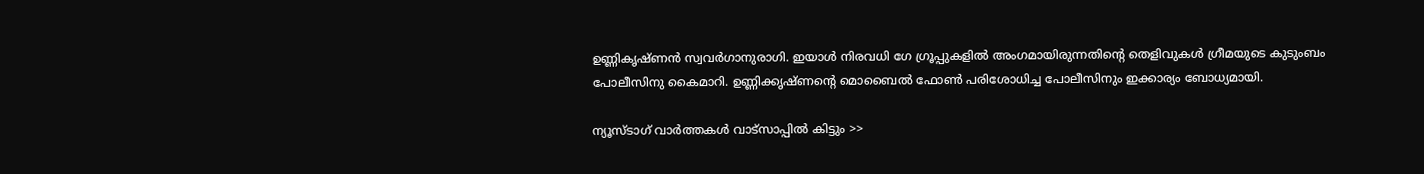ഉണ്ണികൃഷ്ണന്‍ സ്വവര്‍ഗാനുരാഗി. ഇയാള്‍ നിരവധി ഗേ ഗ്രൂപ്പുകളില്‍ അംഗമായിരുന്നതിന്റെ തെളിവുകള്‍ ഗ്രീമയുടെ കുടുംബം പോലീസിനു കൈമാറി. ഉണ്ണിക്കൃഷ്ണന്റെ മൊബൈല്‍ ഫോണ്‍ പരിശോധിച്ച പോലീസിനും ഇക്കാര്യം ബോധ്യമായി.

ന്യൂസ്ടാഗ് വാര്‍ത്തകള്‍ വാട്‌സാപ്പില്‍ കിട്ടും >>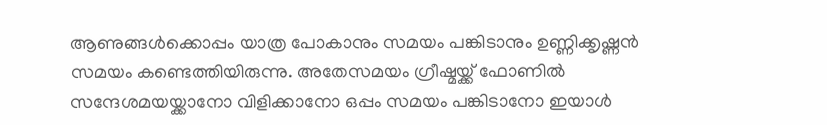ആണുങ്ങള്‍ക്കൊപ്പം യാത്ര പോകാനും സമയം പങ്കിടാനും ഉണ്ണിക്കൃഷ്ണന്‍ സമയം കണ്ടെത്തിയിരുന്നു. അതേസമയം ഗ്രീഷ്മയ്ക്ക് ഫോണില്‍ സന്ദേശമയയ്ക്കാനോ വിളിക്കാനോ ഒപ്പം സമയം പങ്കിടാനോ ഇയാള്‍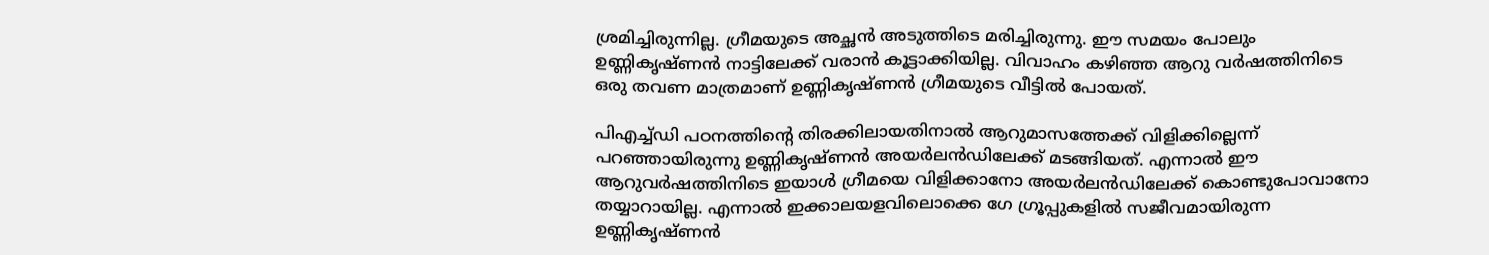ശ്രമിച്ചിരുന്നില്ല. ഗ്രീമയുടെ അച്ഛന്‍ അടുത്തിടെ മരിച്ചിരുന്നു. ഈ സമയം പോലും ഉണ്ണികൃഷ്ണന്‍ നാട്ടിലേക്ക് വരാന്‍ കൂട്ടാക്കിയില്ല. വിവാഹം കഴിഞ്ഞ ആറു വര്‍ഷത്തിനിടെ ഒരു തവണ മാത്രമാണ് ഉണ്ണികൃഷ്ണന്‍ ഗ്രീമയുടെ വീട്ടില്‍ പോയത്.

പിഎച്ച്ഡി പഠനത്തിന്റെ തിരക്കിലായതിനാല്‍ ആറുമാസത്തേക്ക് വിളിക്കില്ലെന്ന് പറഞ്ഞായിരുന്നു ഉണ്ണികൃഷ്ണന്‍ അയര്‍ലന്‍ഡിലേക്ക് മടങ്ങിയത്. എന്നാല്‍ ഈ ആറുവര്‍ഷത്തിനിടെ ഇയാള്‍ ഗ്രീമയെ വിളിക്കാനോ അയര്‍ലന്‍ഡിലേക്ക് കൊണ്ടുപോവാനോ തയ്യാറായില്ല. എന്നാല്‍ ഇക്കാലയളവിലൊക്കെ ഗേ ഗ്രൂപ്പുകളില്‍ സജീവമായിരുന്ന ഉണ്ണികൃഷ്ണന്‍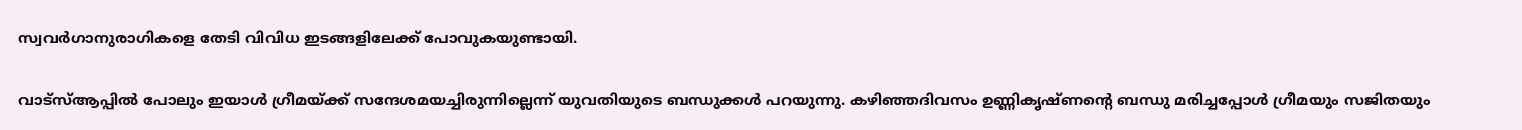സ്വവര്‍ഗാനുരാഗികളെ തേടി വിവിധ ഇടങ്ങളിലേക്ക് പോവുകയുണ്ടായി.

വാട്‌സ്ആപ്പില്‍ പോലും ഇയാള്‍ ഗ്രീമയ്ക്ക് സന്ദേശമയച്ചിരുന്നില്ലെന്ന് യുവതിയുടെ ബന്ധുക്കള്‍ പറയുന്നു. കഴിഞ്ഞദിവസം ഉണ്ണികൃഷ്ണന്റെ ബന്ധു മരിച്ചപ്പോള്‍ ഗ്രീമയും സജിതയും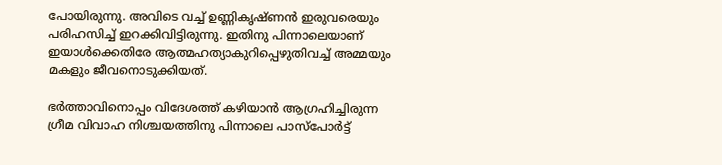പോയിരുന്നു. അവിടെ വച്ച് ഉണ്ണികൃഷ്ണന്‍ ഇരുവരെയും പരിഹസിച്ച് ഇറക്കിവിട്ടിരുന്നു. ഇതിനു പിന്നാലെയാണ് ഇയാള്‍ക്കെതിരേ ആത്മഹത്യാകുറിപ്പെഴുതിവച്ച് അമ്മയും മകളും ജീവനൊടുക്കിയത്.

ഭര്‍ത്താവിനൊപ്പം വിദേശത്ത് കഴിയാന്‍ ആഗ്രഹിച്ചിരുന്ന ഗ്രീമ വിവാഹ നിശ്ചയത്തിനു പിന്നാലെ പാസ്‌പോര്‍ട്ട്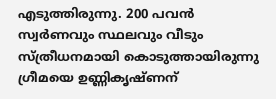എടുത്തിരുന്നു. 200 പവന്‍ സ്വര്‍ണവും സ്ഥലവും വീടും സ്ത്രീധനമായി കൊടുത്തായിരുന്നു ഗ്രീമയെ ഉണ്ണികൃഷ്ണന്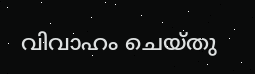വിവാഹം ചെയ്തു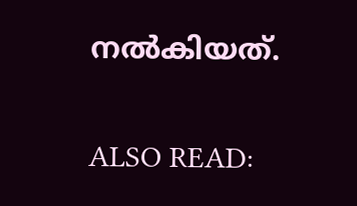നല്‍കിയത്.

ALSO READ: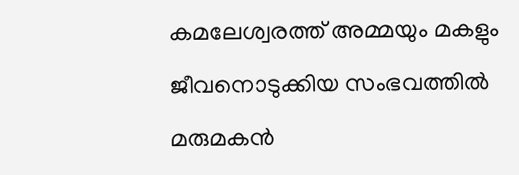കമലേശ്വരത്ത് അമ്മയും മകളും ജീവനൊടുക്കിയ സംഭവത്തില്‍ മരുമകന്‍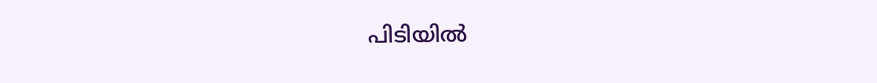പിടിയില്‍